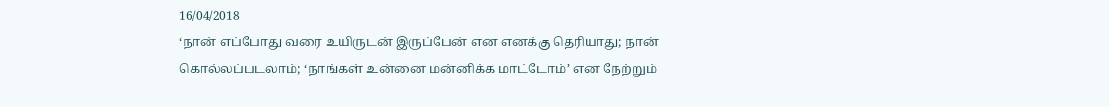16/04/2018
‘நான் எப்போது வரை உயிருடன் இருப்பேன் என எனக்கு தெரியாது; நான் கொல்லப்படலாம்; ‘நாங்கள் உன்னை மன்னிக்க மாட்டோம்’ என நேற்றும்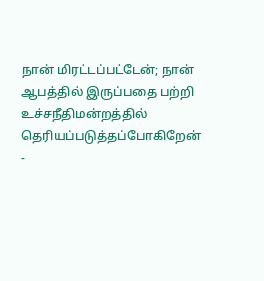நான் மிரட்டப்பட்டேன்; நான் ஆபத்தில் இருப்பதை பற்றி உச்சநீதிமன்றத்தில் தெரியப்படுத்தப்போகிறேன்
-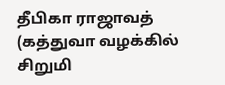தீபிகா ராஜாவத் (கத்துவா வழக்கில் சிறுமி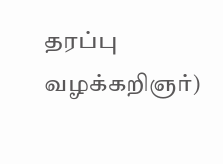தரப்பு வழக்கறிஞர்)